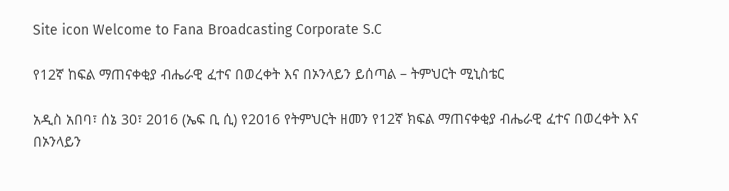Site icon Welcome to Fana Broadcasting Corporate S.C

የ12ኛ ከፍል ማጠናቀቂያ ብሔራዊ ፈተና በወረቀት እና በኦንላይን ይሰጣል – ትምህርት ሚኒስቴር

አዲስ አበባ፣ ሰኔ 30፣ 2016 (ኤፍ ቢ ሲ) የ2016 የትምህርት ዘመን የ12ኛ ክፍል ማጠናቀቂያ ብሔራዊ ፈተና በወረቀት እና በኦንላይን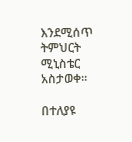እንደሚሰጥ ትምህርት ሚኒስቴር አስታወቀ፡፡

በተለያዩ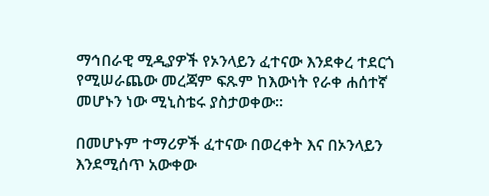ማኅበራዊ ሚዲያዎች የኦንላይን ፈተናው እንደቀረ ተደርጎ የሚሠራጨው መረጃም ፍጹም ከእውነት የራቀ ሐሰተኛ መሆኑን ነው ሚኒስቴሩ ያስታወቀው፡፡

በመሆኑም ተማሪዎች ፈተናው በወረቀት እና በኦንላይን እንደሚሰጥ አውቀው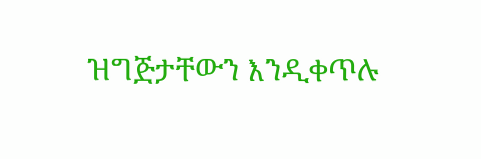ዝግጅታቸውን እንዲቀጥሉ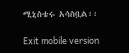ሚኒስቴሩ አሳስቧል፡፡

Exit mobile version